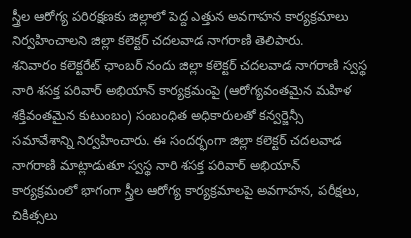స్త్రీల ఆరోగ్య పరిరక్షణకు జిల్లాలో పెద్ద ఎత్తున అవగాహన కార్యక్రమాలు నిర్వహించాలని జిల్లా కలెక్టర్ చదలవాడ నాగరాణి తెలిపారు.
శనివారం కలెక్టరేట్ ఛాంబర్ నందు జిల్లా కలెక్టర్ చదలవాడ నాగరాణి స్వస్థ నారి శసక్త పరివార్ అభియాన్ కార్యక్రమంపై (ఆరోగ్యవంతమైన మహిళ శక్తివంతమైన కుటుంబం) సంబంధిత అధికారులతో కన్వర్జెన్సీ సమావేశాన్ని నిర్వహించారు. ఈ సందర్భంగా జిల్లా కలెక్టర్ చదలవాడ నాగరాణి మాట్లాడుతూ స్వస్థ నారి శసక్త పరివార్ అభియాన్ కార్యక్రమంలో భాగంగా స్త్రీల ఆరోగ్య కార్యక్రమాలపై అవగాహన, పరీక్షలు, చికిత్సలు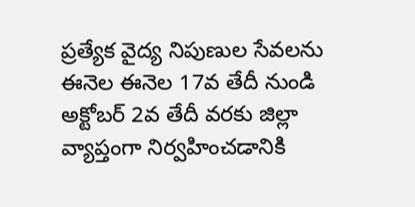ప్రత్యేక వైద్య నిపుణుల సేవలను ఈనెల ఈనెల 17వ తేదీ నుండి అక్టోబర్ 2వ తేదీ వరకు జిల్లా వ్యాప్తంగా నిర్వహించడానికి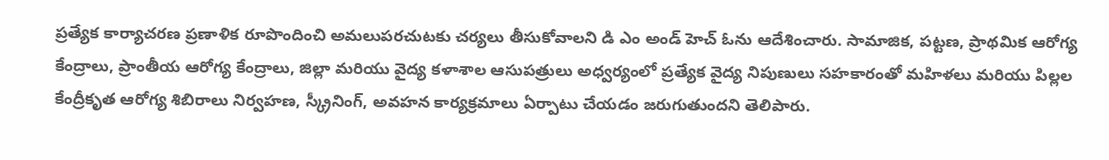ప్రత్యేక కార్యాచరణ ప్రణాళిక రూపొందించి అమలుపరచుటకు చర్యలు తీసుకోవాలని డి ఎం అండ్ హెచ్ ఓను ఆదేశించారు. సామాజిక, పట్టణ, ప్రాథమిక ఆరోగ్య కేంద్రాలు, ప్రాంతీయ ఆరోగ్య కేంద్రాలు, జిల్లా మరియు వైద్య కళాశాల ఆసుపత్రులు అధ్వర్యంలో ప్రత్యేక వైద్య నిపుణులు సహకారంతో మహిళలు మరియు పిల్లల కేంద్రీకృత ఆరోగ్య శిబిరాలు నిర్వహణ, స్క్రీనింగ్, అవహన కార్యక్రమాలు ఏర్పాటు చేయడం జరుగుతుందని తెలిపారు.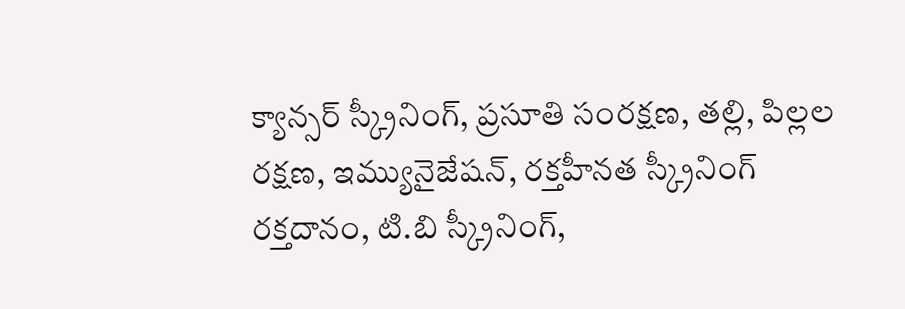క్యాన్సర్ స్క్రీనింగ్, ప్రసూతి సంరక్షణ, తల్లి, పిల్లల రక్షణ, ఇమ్యునైజేషన్, రక్తహీనత స్క్రీనింగ్ రక్తదానం, టి.బి స్క్రీనింగ్,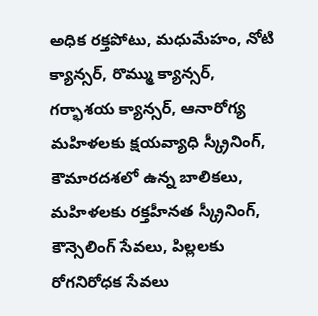అధిక రక్తపోటు, మధుమేహం, నోటి క్యాన్సర్, రొమ్ము క్యాన్సర్, గర్భాశయ క్యాన్సర్, ఆనారోగ్య మహిళలకు క్షయవ్యాధి స్క్రీనింగ్, కౌమారదశలో ఉన్న బాలికలు, మహిళలకు రక్తహీనత స్క్రీనింగ్, కౌన్సెలింగ్ సేవలు, పిల్లలకు రోగనిరోధక సేవలు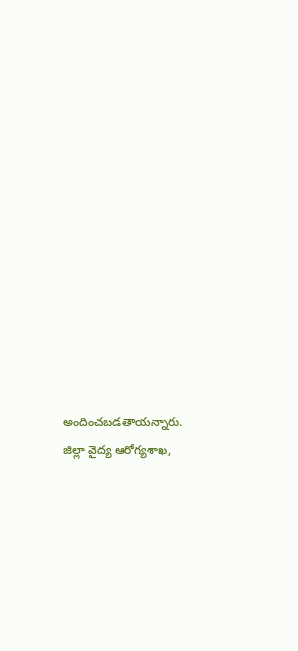అందించబడతాయన్నారు. జిల్లా వైద్య ఆరోగ్యశాఖ,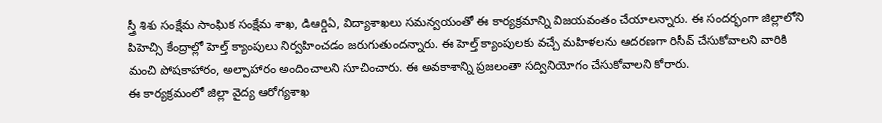స్త్రీ శిశు సంక్షేమ సాంఘిక సంక్షేమ శాఖ, డిఆర్డిఏ, విద్యాశాఖలు సమన్వయంతో ఈ కార్యక్రమాన్ని విజయవంతం చేయాలన్నారు. ఈ సందర్భంగా జిల్లాలోని పిహెచ్సి కేంద్రాల్లో హెల్త్ క్యాంపులు నిర్వహించడం జరుగుతుందన్నారు. ఈ హెల్త్ క్యాంపులకు వచ్చే మహిళలను ఆదరణగా రిసీవ్ చేసుకోవాలని వారికి మంచి పోషకాహారం, అల్పాహారం అందించాలని సూచించారు. ఈ అవకాశాన్ని ప్రజలంతా సద్వినియోగం చేసుకోవాలని కోరారు.
ఈ కార్యక్రమంలో జిల్లా వైద్య ఆరోగ్యశాఖ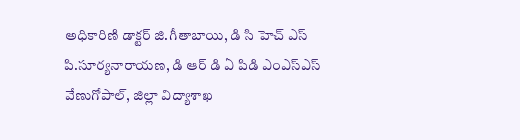అధికారిణి డాక్టర్ జి.గీతాబాయి, డి సి హెచ్ ఎస్ పి.సూర్యనారాయణ, డి ఆర్ డి ఏ పిడి ఎంఎస్ఎస్ వేణుగోపాల్, జిల్లా విద్యాశాఖ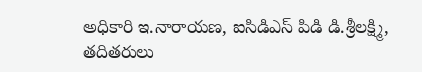అధికారి ఇ.నారాయణ, ఐసిడిఎస్ పిడి డి.శ్రీలక్ష్మి, తదితరులు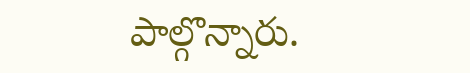పాల్గొన్నారు.